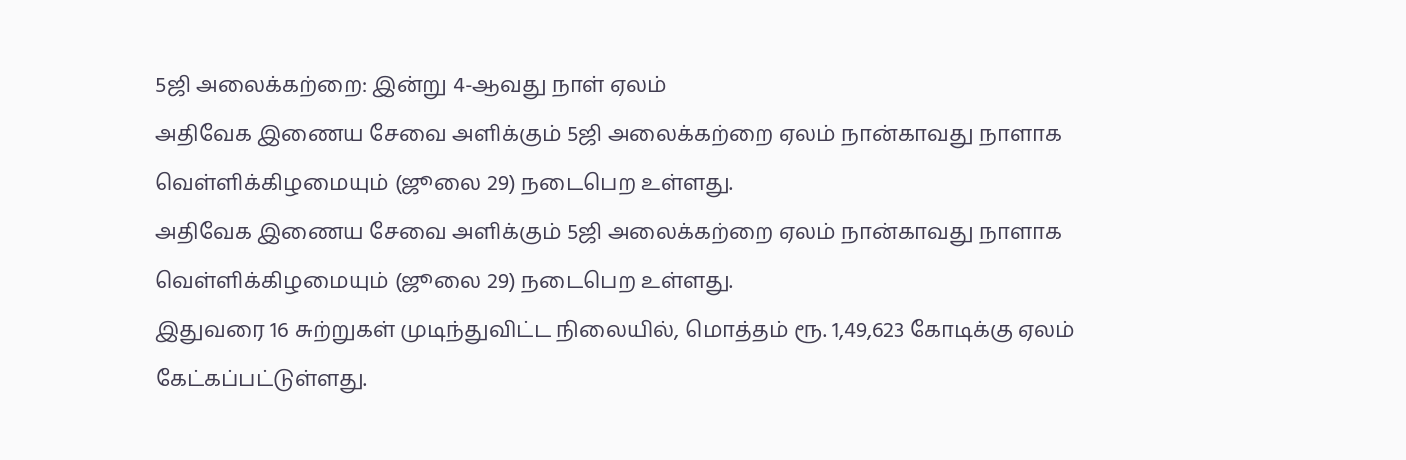5ஜி அலைக்கற்றை: இன்று 4-ஆவது நாள் ஏலம்
அதிவேக இணைய சேவை அளிக்கும் 5ஜி அலைக்கற்றை ஏலம் நான்காவது நாளாக வெள்ளிக்கிழமையும் (ஜூலை 29) நடைபெற உள்ளது.
அதிவேக இணைய சேவை அளிக்கும் 5ஜி அலைக்கற்றை ஏலம் நான்காவது நாளாக வெள்ளிக்கிழமையும் (ஜூலை 29) நடைபெற உள்ளது.
இதுவரை 16 சுற்றுகள் முடிந்துவிட்ட நிலையில், மொத்தம் ரூ. 1,49,623 கோடிக்கு ஏலம் கேட்கப்பட்டுள்ளது.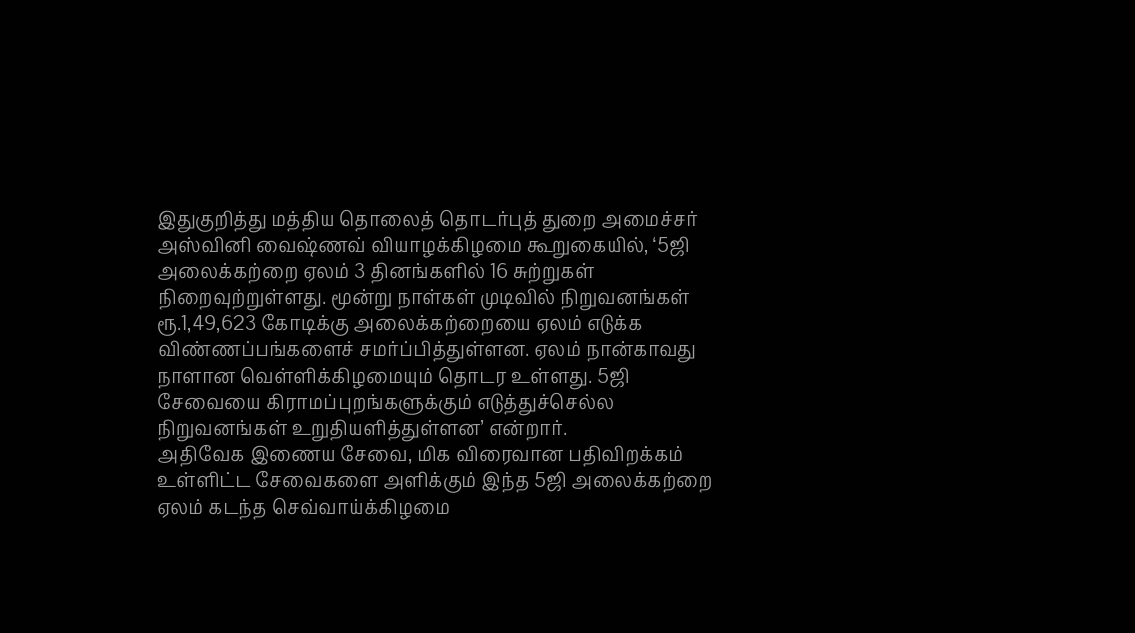இதுகுறித்து மத்திய தொலைத் தொடர்புத் துறை அமைச்சர் அஸ்வினி வைஷ்ணவ் வியாழக்கிழமை கூறுகையில், ‘5ஜி அலைக்கற்றை ஏலம் 3 தினங்களில் 16 சுற்றுகள் நிறைவுற்றுள்ளது. மூன்று நாள்கள் முடிவில் நிறுவனங்கள் ரூ.1,49,623 கோடிக்கு அலைக்கற்றையை ஏலம் எடுக்க விண்ணப்பங்களைச் சமர்ப்பித்துள்ளன. ஏலம் நான்காவது நாளான வெள்ளிக்கிழமையும் தொடர உள்ளது. 5ஜி சேவையை கிராமப்புறங்களுக்கும் எடுத்துச்செல்ல நிறுவனங்கள் உறுதியளித்துள்ளன’ என்றார்.
அதிவேக இணைய சேவை, மிக விரைவான பதிவிறக்கம் உள்ளிட்ட சேவைகளை அளிக்கும் இந்த 5ஜி அலைக்கற்றை ஏலம் கடந்த செவ்வாய்க்கிழமை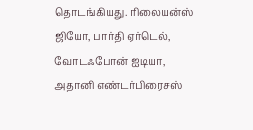தொடங்கியது. ரிலையன்ஸ் ஜியோ, பார்தி ஏர்டெல், வோடஃபோன் ஐடியா, அதானி எண்டர்பிரைசஸ்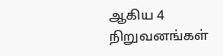ஆகிய 4 நிறுவனங்கள்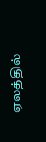ஏலத்தில்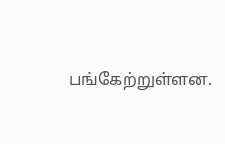பங்கேற்றுள்ளன.